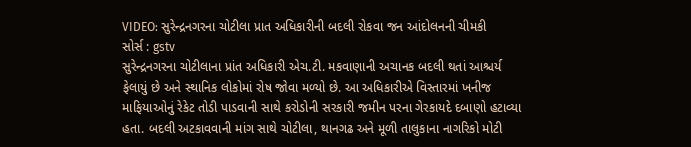VIDEO: સુરેન્દ્રનગરના ચોટીલા પ્રાત અધિકારીની બદલી રોકવા જન આંદોલનની ચીમકી
સોર્સ : gstv
સુરેન્દ્રનગરના ચોટીલાના પ્રાંત અધિકારી એચ.ટી. મકવાણાની અચાનક બદલી થતાં આશ્ચર્ય ફેલાયું છે અને સ્થાનિક લોકોમાં રોષ જોવા મળ્યો છે. આ અધિકારીએ વિસ્તારમાં ખનીજ માફિયાઓનું રેકેટ તોડી પાડવાની સાથે કરોડોની સરકારી જમીન પરના ગેરકાયદે દબાણો હટાવ્યા હતા. બદલી અટકાવવાની માંગ સાથે ચોટીલા, થાનગઢ અને મૂળી તાલુકાના નાગરિકો મોટી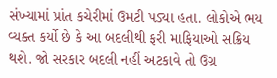સંખ્યામાં પ્રાંત કચેરીમાં ઉમટી પડ્યા હતા. લોકોએ ભય વ્યક્ત કર્યો છે કે આ બદલીથી ફરી માફિયાઓ સક્રિય થશે. જો સરકાર બદલી નહીં અટકાવે તો ઉગ્ર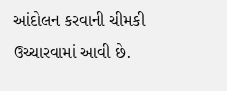આંદોલન કરવાની ચીમકી ઉચ્ચારવામાં આવી છે.